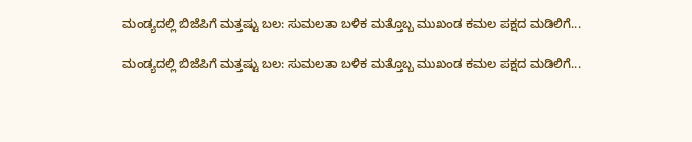ಮಂಡ್ಯದಲ್ಲಿ ಬಿಜೆಪಿಗೆ ಮತ್ತಷ್ಟು ಬಲ: ಸುಮಲತಾ ಬಳಿಕ ಮತ್ತೊಬ್ಬ ಮುಖಂಡ ಕಮಲ ಪಕ್ಷದ ಮಡಿಲಿಗೆ...

ಮಂಡ್ಯದಲ್ಲಿ ಬಿಜೆಪಿಗೆ ಮತ್ತಷ್ಟು ಬಲ: ಸುಮಲತಾ ಬಳಿಕ ಮತ್ತೊಬ್ಬ ಮುಖಂಡ ಕಮಲ ಪಕ್ಷದ ಮಡಿಲಿಗೆ...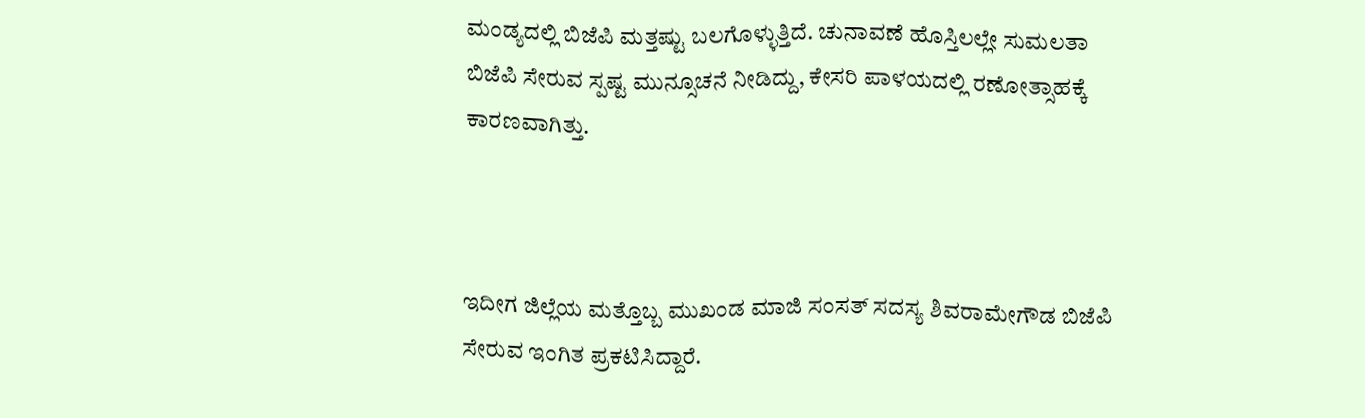ಮಂಡ್ಯದಲ್ಲಿ ಬಿಜೆಪಿ ಮತ್ತಷ್ಟು ಬಲಗೊಳ್ಳುತ್ತಿದೆ. ಚುನಾವಣೆ ಹೊಸ್ತಿಲಲ್ಲೇ ಸುಮಲತಾ ಬಿಜೆಪಿ ಸೇರುವ ಸ್ಪಷ್ಟ ಮುನ್ಸೂಚನೆ ನೀಡಿದ್ದು, ಕೇಸರಿ ಪಾಳಯದಲ್ಲಿ ರಣೋತ್ಸಾಹಕ್ಕೆ ಕಾರಣವಾಗಿತ್ತು.



ಇದೀಗ ಜಿಲ್ಲೆಯ ಮತ್ತೊಬ್ಬ ಮುಖಂಡ ಮಾಜಿ ಸಂಸತ್ ಸದಸ್ಯ ಶಿವರಾಮೇಗೌಡ ಬಿಜೆಪಿ ಸೇರುವ ಇಂಗಿತ ಪ್ರಕಟಿಸಿದ್ದಾರೆ.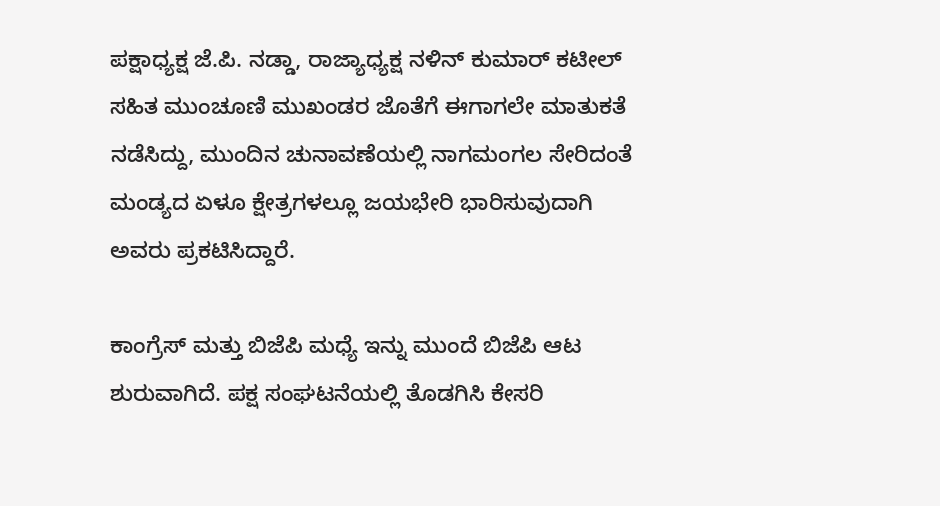ಪಕ್ಷಾಧ್ಯಕ್ಷ ಜೆ.ಪಿ. ನಡ್ಡಾ, ರಾಜ್ಯಾಧ್ಯಕ್ಷ ನಳಿನ್ ಕುಮಾರ್ ಕಟೀಲ್ ಸಹಿತ ಮುಂಚೂಣಿ ಮುಖಂಡರ ಜೊತೆಗೆ ಈಗಾಗಲೇ ಮಾತುಕತೆ ನಡೆಸಿದ್ದು, ಮುಂದಿನ ಚುನಾವಣೆಯಲ್ಲಿ ನಾಗಮಂಗಲ ಸೇರಿದಂತೆ ಮಂಡ್ಯದ ಏಳೂ ಕ್ಷೇತ್ರಗಳಲ್ಲೂ ಜಯಭೇರಿ ಭಾರಿಸುವುದಾಗಿ ಅವರು ಪ್ರಕಟಿಸಿದ್ದಾರೆ.

ಕಾಂಗ್ರೆಸ್ ಮತ್ತು ಬಿಜೆಪಿ ಮಧ್ಯೆ ಇನ್ನು ಮುಂದೆ ಬಿಜೆಪಿ ಆಟ ಶುರುವಾಗಿದೆ. ಪಕ್ಷ ಸಂಘಟನೆಯಲ್ಲಿ ತೊಡಗಿಸಿ ಕೇಸರಿ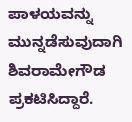ಪಾಳಯವನ್ನು ಮುನ್ನಡೆಸುವುದಾಗಿ ಶಿವರಾಮೇಗೌಡ ಪ್ರಕಟಿಸಿದ್ದಾರೆ.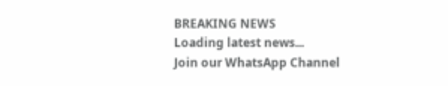BREAKING NEWS
Loading latest news...
Join our WhatsApp Channel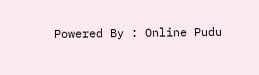Powered By : Online Pudu